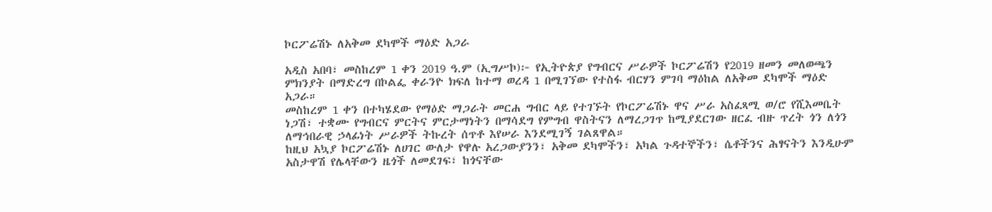ኮርፖሬሽኑ ለአቅመ ደካሞች ማዕድ አጋራ

አዲስ አበባ፣ መስከረም 1 ቀን 2019 ዓ.ም (ኢግሥኮ)፦ የኢትዮጵያ የግብርና ሥራዎች ኮርፖሬሽን የ2019 ዘመን መለወጫን ምክንያት በማድረግ በኮልፌ ቀራንዮ ክፍለ ከተማ ወረዳ 1 በሚገኘው የተስፋ ብርሃን ምገባ ማዕከል ለአቅመ ደካሞች ማዕድ አጋራ።
መስከረም 1 ቀን በተካሄደው የማዕድ ማጋራት መርሐ ግብር ላይ የተገኙት የኮርፖሬሽኑ ዋና ሥራ አስፈጻሚ ወ/ሮ የሺእመቤት ነጋሽ፣ ተቋሙ የግብርና ምርትና ምርታማነትን በማሳደግ የምግብ ዋስትናን ለማረጋገጥ ከሚያደርገው ዘርፈ ብዙ ጥረት ጎን ለጎን ለማኅበራዊ ኃላፊነት ሥራዎች ትኩረት ሰጥቶ እየሠራ እንደሚገኝ ገልጸዋል።
ከዚህ አኳያ ኮርፖሬሽኑ ለሀገር ውለታ የዋሉ አረጋውያንን፣ አቅመ ደካሞችን፣ አካል ጉዳተኞችን፣ ሴቶችንና ሕፃናትን እንዲሁም አስታዋሽ የሌላቸውን ዜጎች ለመደገፍ፣ ከጎናቸው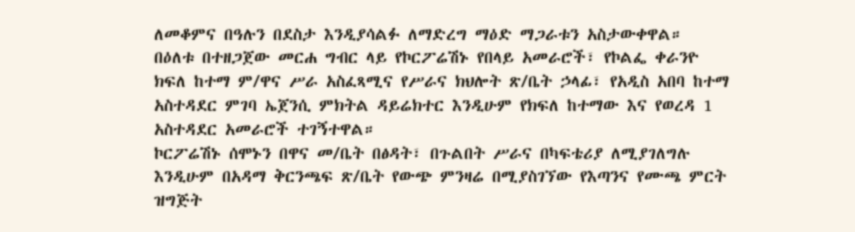ለመቆምና በዓሉን በደስታ እንዲያሳልፉ ለማድረግ ማዕድ ማጋራቱን አስታውቀዋል።
በዕለቱ በተዘጋጀው መርሐ ግብር ላይ የኮርፖሬሽኑ የበላይ አመራሮች፣ የኮልፌ ቀራንዮ ክፍለ ከተማ ም/ዋና ሥራ አስፈጻሚና የሥራና ክህሎት ጽ/ቤት ኃላፊ፣ የአዲስ አበባ ከተማ አስተዳደር ምገባ ኤጀንሲ ምክትል ዳይሬክተር እንዲሁም የክፍለ ከተማው እና የወረዳ 1 አስተዳደር አመራሮች ተገኝተዋል።
ኮርፖሬሽኑ ሰሞኑን በዋና መ/ቤት በፅዳት፣ በጉልበት ሥራና በካፍቴሪያ ለሚያገለግሉ እንዲሁም በአዳማ ቅርንጫፍ ጽ/ቤት የውጭ ምንዛሬ በሚያስገኘው የእጣንና የሙጫ ምርት ዝግጅት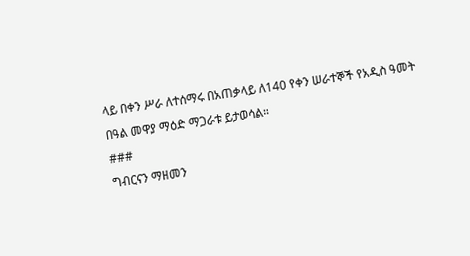ላይ በቀን ሥራ ለተሰማሩ በአጠቃላይ ለ140 የቀን ሠራተኞች የአዲስ ዓመት በዓል መዋያ ማዕድ ማጋራቱ ይታወሳል።
###
ግብርናን ማዘመን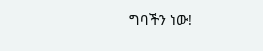ግባችን ነው!